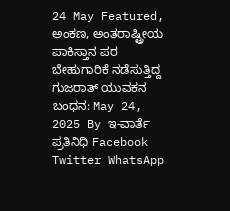24 May Featured, ಅಂಕಣ, ಅಂತರಾಷ್ಟ್ರೀಯ ಪಾಕಿಸ್ತಾನ ಪರ ಬೇಹುಗಾರಿಕೆ ನಡೆಸುತ್ತಿದ್ದ ಗುಜರಾತ್ ಯುವಕನ ಬಂಧನ: May 24, 2025 By ಇ-ವಾರ್ತೆ ಪ್ರತಿನಿಧಿ Facebook Twitter WhatsApp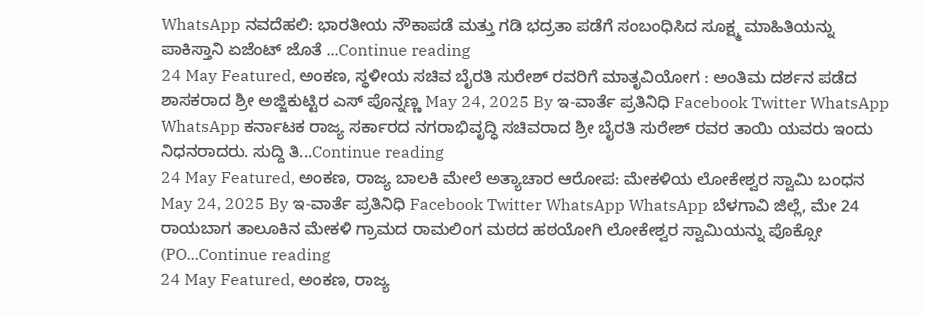WhatsApp ನವದೆಹಲಿ: ಭಾರತೀಯ ನೌಕಾಪಡೆ ಮತ್ತು ಗಡಿ ಭದ್ರತಾ ಪಡೆಗೆ ಸಂಬಂಧಿಸಿದ ಸೂಕ್ಷ್ಮ ಮಾಹಿತಿಯನ್ನು ಪಾಕಿಸ್ತಾನಿ ಏಜೆಂಟ್ ಜೊತೆ ...Continue reading
24 May Featured, ಅಂಕಣ, ಸ್ಥಳೀಯ ಸಚಿವ ಬೈರತಿ ಸುರೇಶ್ ರವರಿಗೆ ಮಾತೃವಿಯೋಗ : ಅಂತಿಮ ದರ್ಶನ ಪಡೆದ ಶಾಸಕರಾದ ಶ್ರೀ ಅಜ್ಜಿಕುಟ್ಟಿರ ಎಸ್ ಪೊನ್ನಣ್ಣ May 24, 2025 By ಇ-ವಾರ್ತೆ ಪ್ರತಿನಿಧಿ Facebook Twitter WhatsApp WhatsApp ಕರ್ನಾಟಕ ರಾಜ್ಯ ಸರ್ಕಾರದ ನಗರಾಭಿವೃದ್ಧಿ ಸಚಿವರಾದ ಶ್ರೀ ಬೈರತಿ ಸುರೇಶ್ ರವರ ತಾಯಿ ಯವರು ಇಂದು ನಿಧನರಾದರು. ಸುದ್ದಿ ತಿ...Continue reading
24 May Featured, ಅಂಕಣ, ರಾಜ್ಯ ಬಾಲಕಿ ಮೇಲೆ ಅತ್ಯಾಚಾರ ಆರೋಪ: ಮೇಕಳಿಯ ಲೋಕೇಶ್ವರ ಸ್ವಾಮಿ ಬಂಧನ May 24, 2025 By ಇ-ವಾರ್ತೆ ಪ್ರತಿನಿಧಿ Facebook Twitter WhatsApp WhatsApp ಬೆಳಗಾವಿ ಜಿಲ್ಲೆ, ಮೇ 24 ರಾಯಬಾಗ ತಾಲೂಕಿನ ಮೇಕಳಿ ಗ್ರಾಮದ ರಾಮಲಿಂಗ ಮಠದ ಹಠಯೋಗಿ ಲೋಕೇಶ್ವರ ಸ್ವಾಮಿಯನ್ನು ಪೊಕ್ಸೋ (PO...Continue reading
24 May Featured, ಅಂಕಣ, ರಾಜ್ಯ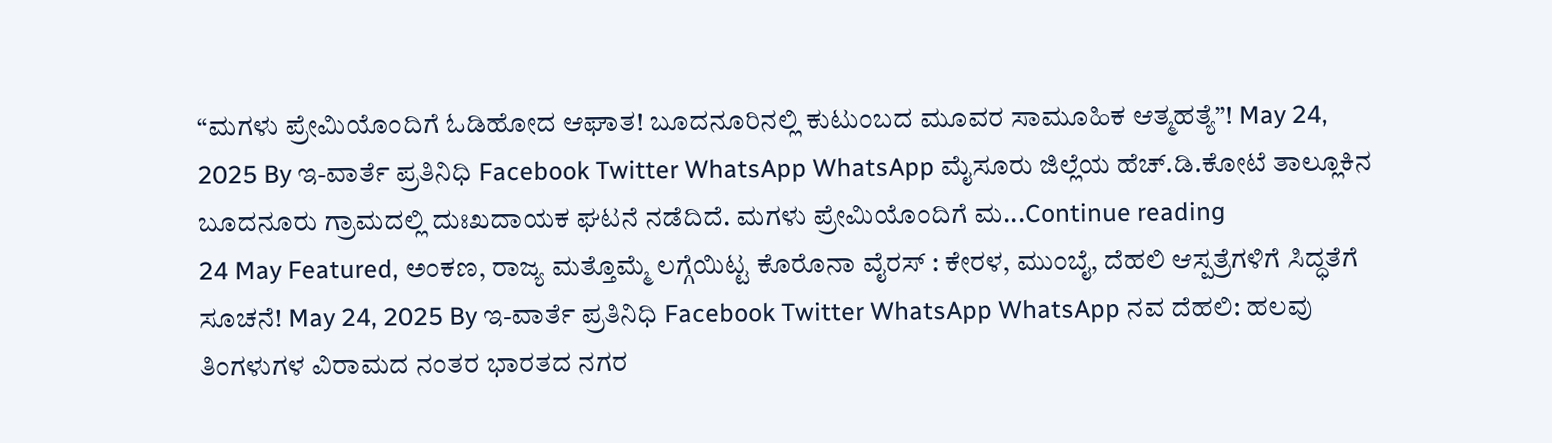“ಮಗಳು ಪ್ರೇಮಿಯೊಂದಿಗೆ ಓಡಿಹೋದ ಆಘಾತ! ಬೂದನೂರಿನಲ್ಲಿ ಕುಟುಂಬದ ಮೂವರ ಸಾಮೂಹಿಕ ಆತ್ಮಹತ್ಯೆ”! May 24, 2025 By ಇ-ವಾರ್ತೆ ಪ್ರತಿನಿಧಿ Facebook Twitter WhatsApp WhatsApp ಮೈಸೂರು ಜಿಲ್ಲೆಯ ಹೆಚ್.ಡಿ.ಕೋಟೆ ತಾಲ್ಲೂಕಿನ ಬೂದನೂರು ಗ್ರಾಮದಲ್ಲಿ ದುಃಖದಾಯಕ ಘಟನೆ ನಡೆದಿದೆ. ಮಗಳು ಪ್ರೇಮಿಯೊಂದಿಗೆ ಮ...Continue reading
24 May Featured, ಅಂಕಣ, ರಾಜ್ಯ ಮತ್ತೊಮ್ಮೆ ಲಗ್ಗೆಯಿಟ್ಟ ಕೊರೊನಾ ವೈರಸ್ : ಕೇರಳ, ಮುಂಬೈ, ದೆಹಲಿ ಆಸ್ಪತ್ರೆಗಳಿಗೆ ಸಿದ್ಧತೆಗೆ ಸೂಚನೆ! May 24, 2025 By ಇ-ವಾರ್ತೆ ಪ್ರತಿನಿಧಿ Facebook Twitter WhatsApp WhatsApp ನವ ದೆಹಲಿ: ಹಲವು ತಿಂಗಳುಗಳ ವಿರಾಮದ ನಂತರ ಭಾರತದ ನಗರ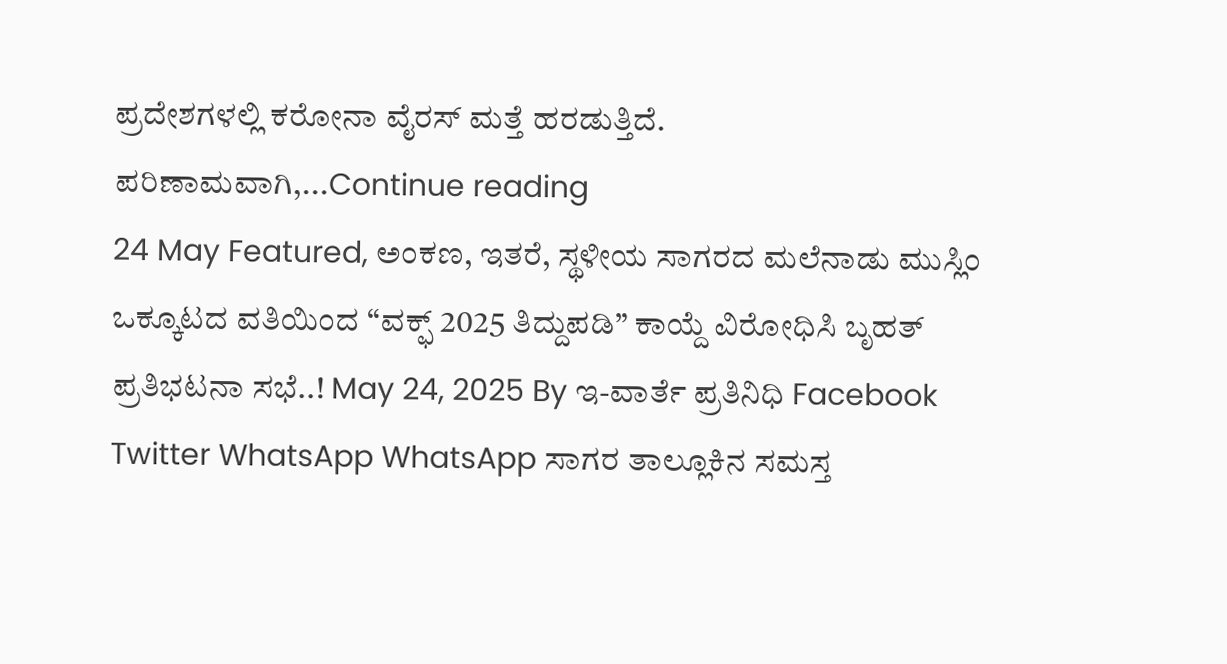ಪ್ರದೇಶಗಳಲ್ಲಿ ಕರೋನಾ ವೈರಸ್ ಮತ್ತೆ ಹರಡುತ್ತಿದೆ. ಪರಿಣಾಮವಾಗಿ,...Continue reading
24 May Featured, ಅಂಕಣ, ಇತರೆ, ಸ್ಥಳೀಯ ಸಾಗರದ ಮಲೆನಾಡು ಮುಸ್ಲಿಂ ಒಕ್ಕೂಟದ ವತಿಯಿಂದ “ವಕ್ಫ್ 2025 ತಿದ್ದುಪಡಿ” ಕಾಯ್ದೆ ವಿರೋಧಿಸಿ ಬೃಹತ್ ಪ್ರತಿಭಟನಾ ಸಭೆ..! May 24, 2025 By ಇ-ವಾರ್ತೆ ಪ್ರತಿನಿಧಿ Facebook Twitter WhatsApp WhatsApp ಸಾಗರ ತಾಲ್ಲೂಕಿನ ಸಮಸ್ತ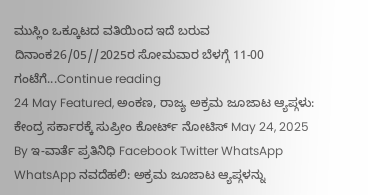ಮುಸ್ಲಿಂ ಒಕ್ಕೂಟದ ವತಿಯಿಂದ ಇದೆ ಬರುವ ದಿನಾಂಕ26/05//2025ರ ಸೋಮವಾರ ಬೆಳಗ್ಗೆ 11-00 ಗಂಟೆಗೆ...Continue reading
24 May Featured, ಅಂಕಣ, ರಾಜ್ಯ ಅಕ್ರಮ ಜೂಜಾಟ ಆ್ಯಪ್ಗಳು: ಕೇಂದ್ರ ಸರ್ಕಾರಕ್ಕೆ ಸುಪ್ರೀಂ ಕೋರ್ಟ್ ನೋಟಿಸ್ May 24, 2025 By ಇ-ವಾರ್ತೆ ಪ್ರತಿನಿಧಿ Facebook Twitter WhatsApp WhatsApp ನವದೆಹಲಿ: ಅಕ್ರಮ ಜೂಜಾಟ ಆ್ಯಪ್ಗಳನ್ನು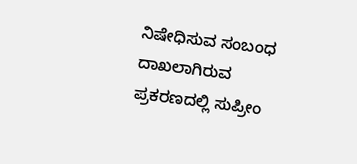ನಿಷೇಧಿಸುವ ಸಂಬಂಧ ದಾಖಲಾಗಿರುವ ಪ್ರಕರಣದಲ್ಲಿ ಸುಪ್ರೀಂ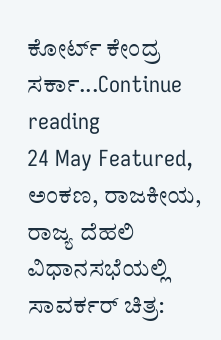ಕೋರ್ಟ್ ಕೇಂದ್ರ ಸರ್ಕಾ...Continue reading
24 May Featured, ಅಂಕಣ, ರಾಜಕೀಯ, ರಾಜ್ಯ ದೆಹಲಿ ವಿಧಾನಸಭೆಯಲ್ಲಿ ಸಾವರ್ಕರ್ ಚಿತ್ರ: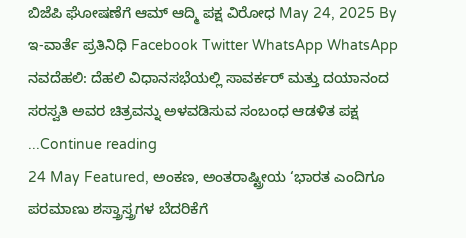ಬಿಜೆಪಿ ಘೋಷಣೆಗೆ ಆಮ್ ಆದ್ಮಿ ಪಕ್ಷ ವಿರೋಧ May 24, 2025 By ಇ-ವಾರ್ತೆ ಪ್ರತಿನಿಧಿ Facebook Twitter WhatsApp WhatsApp ನವದೆಹಲಿ: ದೆಹಲಿ ವಿಧಾನಸಭೆಯಲ್ಲಿ ಸಾವರ್ಕರ್ ಮತ್ತು ದಯಾನಂದ ಸರಸ್ವತಿ ಅವರ ಚಿತ್ರವನ್ನು ಅಳವಡಿಸುವ ಸಂಬಂಧ ಆಡಳಿತ ಪಕ್ಷ ...Continue reading
24 May Featured, ಅಂಕಣ, ಅಂತರಾಷ್ಟ್ರೀಯ ‘ಭಾರತ ಎಂದಿಗೂ ಪರಮಾಣು ಶಸ್ತ್ರಾಸ್ತ್ರಗಳ ಬೆದರಿಕೆಗೆ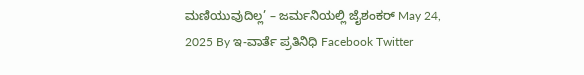ಮಣಿಯುವುದಿಲ್ಲ’ – ಜರ್ಮನಿಯಲ್ಲಿ ಜೈಶಂಕರ್ May 24, 2025 By ಇ-ವಾರ್ತೆ ಪ್ರತಿನಿಧಿ Facebook Twitter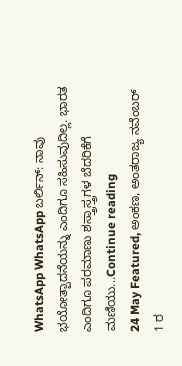WhatsApp WhatsApp ಬರ್ಲಿನ್: ನಾವು ಭಯೋತ್ಪಾದನೆಯನ್ನು ಎಂದಿಗೂ ಸಹಿಸುವುದಿಲ್ಲ. ಭಾರತ ಎಂದಿಗೂ ಪರಮಾಣು ಶಸ್ತ್ರಾಸ್ತ್ರಗಳ ಬೆದರಿಕೆಗೆ ಮಣಿಯು...Continue reading
24 May Featured, ಅಂಕಣ, ಅಂತರಾಜ್ಯ ನವೆಂಬರ್ 1 ರ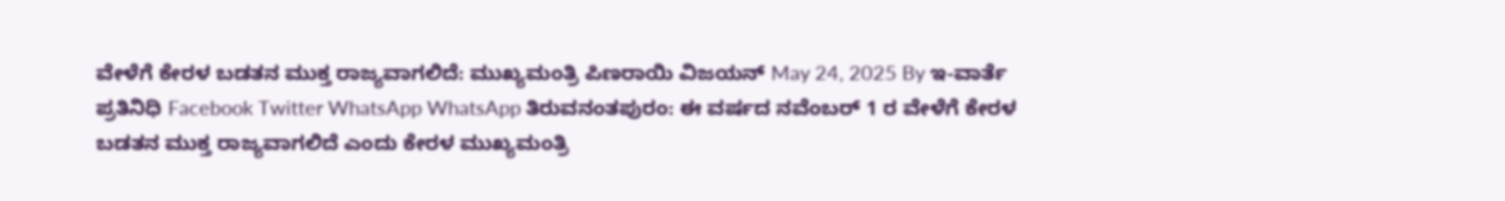ವೇಳೆಗೆ ಕೇರಳ ಬಡತನ ಮುಕ್ತ ರಾಜ್ಯವಾಗಲಿದೆ: ಮುಖ್ಯಮಂತ್ರಿ ಪಿಣರಾಯಿ ವಿಜಯನ್ May 24, 2025 By ಇ-ವಾರ್ತೆ ಪ್ರತಿನಿಧಿ Facebook Twitter WhatsApp WhatsApp ತಿರುವನಂತಪುರಂ: ಈ ವರ್ಷದ ನವೆಂಬರ್ 1 ರ ವೇಳೆಗೆ ಕೇರಳ ಬಡತನ ಮುಕ್ತ ರಾಜ್ಯವಾಗಲಿದೆ ಎಂದು ಕೇರಳ ಮುಖ್ಯಮಂತ್ರಿ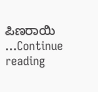ಪಿಣರಾಯಿ ...Continue reading